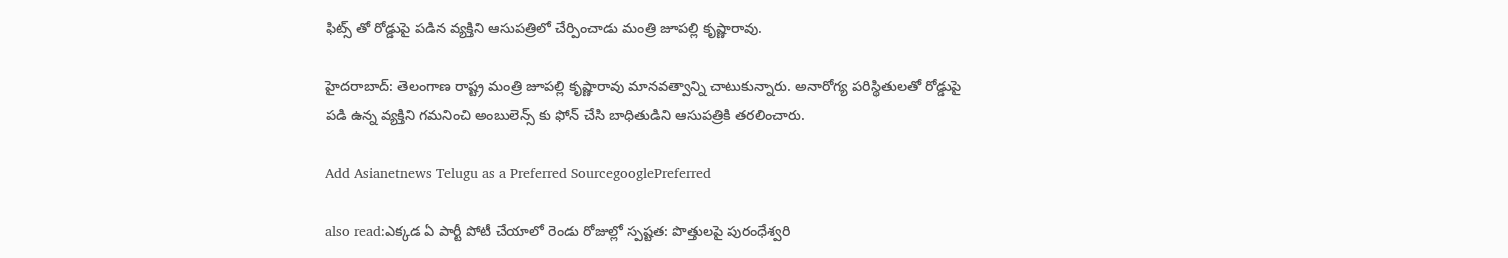ఫిట్స్ తో రోడ్డుపై పడిన వ్యక్తిని ఆసుపత్రిలో చేర్పించాడు మంత్రి జూపల్లి కృష్ణారావు.

హైదరాబాద్: తెలంగాణ రాష్ట్ర మంత్రి జూపల్లి కృష్ణారావు మానవత్వాన్ని చాటుకున్నారు. అనారోగ్య పరిస్థితులతో రోడ్డుపై పడి ఉన్న వ్యక్తిని గమనించి అంబులెన్స్ కు ఫోన్ చేసి బాధితుడిని ఆసుపత్రికి తరలించారు.

Add Asianetnews Telugu as a Preferred SourcegooglePreferred

also read:ఎక్కడ ఏ పార్టీ పోటీ చేయాలో రెండు రోజుల్లో స్పష్టత: పొత్తులపై పురంధేశ్వరి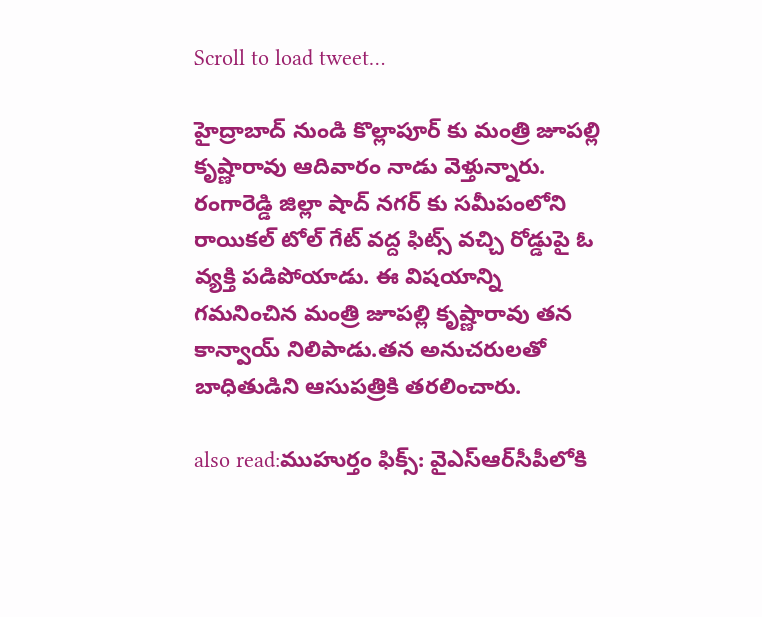Scroll to load tweet…

హైద్రాబాద్ నుండి కొల్లాపూర్ కు మంత్రి జూపల్లి కృష్ణారావు ఆదివారం నాడు వెళ్తున్నారు. రంగారెడ్డి జిల్లా షాద్ నగర్ కు సమీపంలోని రాయికల్ టోల్ గేట్ వద్ద ఫిట్స్ వచ్చి రోడ్డుపై ఓ వ్యక్తి పడిపోయాడు. ఈ విషయాన్ని గమనించిన మంత్రి జూపల్లి కృష్ణారావు తన కాన్వాయ్ నిలిపాడు.తన అనుచరులతో బాధితుడిని ఆసుపత్రికి తరలించారు.

also read:ముహుర్తం ఫిక్స్: వైఎస్ఆర్‌సీపీలోకి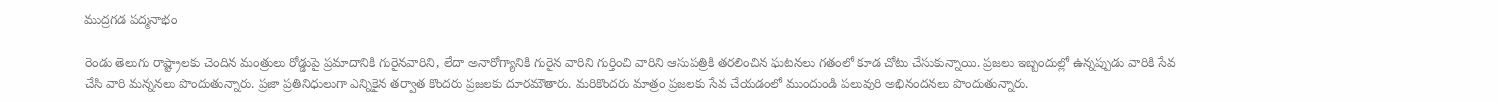ముద్రగడ పద్మనాభం

రెండు తెలుగు రాష్ట్రాలకు చెందిన మంత్రులు రోడ్డుపై ప్రమాదానికి గురైనవారిని, లేదా అనారోగ్యానికి గురైన వారిని గుర్తించి వారిని ఆసుపత్రికి తరలించిన ఘటనలు గతంలో కూడ చోటు చేసుకున్నాయి. ప్రజలు ఇబ్బందుల్లో ఉన్నప్పుడు వారికి సేవ చేసి వారి మన్ననలు పొందుతున్నారు. ప్రజా ప్రతినిధులుగా ఎన్నికైన తర్వాత కొందరు ప్రజలకు దూరమౌతారు. మరికొందరు మాత్రం ప్రజలకు సేవ చేయడంలో ముందుండి పలువురి అభినందనలు పొందుతున్నారు.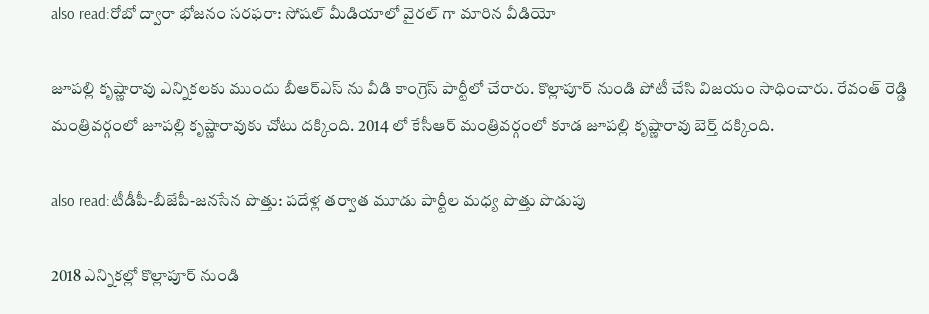also read:రోబో ద్వారా భోజనం సరఫరా: సోషల్ మీడియాలో వైరల్ గా మారిన వీడియో

జూపల్లి కృష్ణారావు ఎన్నికలకు ముందు బీఆర్ఎస్ ను వీడి కాంగ్రెస్ పార్టీలో చేరారు. కొల్లాపూర్ నుండి పోటీ చేసి విజయం సాధించారు. రేవంత్ రెడ్డి మంత్రివర్గంలో జూపల్లి కృష్ణారావుకు చోటు దక్కింది. 2014 లో కేసీఆర్ మంత్రివర్గంలో కూడ జూపల్లి కృష్ణారావు బెర్త్ దక్కింది.

also read:టీడీపీ-బీజేపీ-జనసేన పొత్తు: పదేళ్ల తర్వాత మూడు పార్టీల మధ్య పొత్తు పొడుపు

2018 ఎన్నికల్లో కొల్లాపూర్ నుండి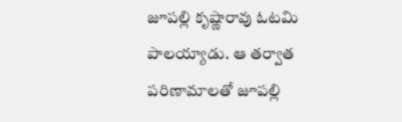జూపల్లి కృష్ణారావు ఓటమి పాలయ్యాడు. ఆ తర్వాత పరిణామాలతో జూపల్లి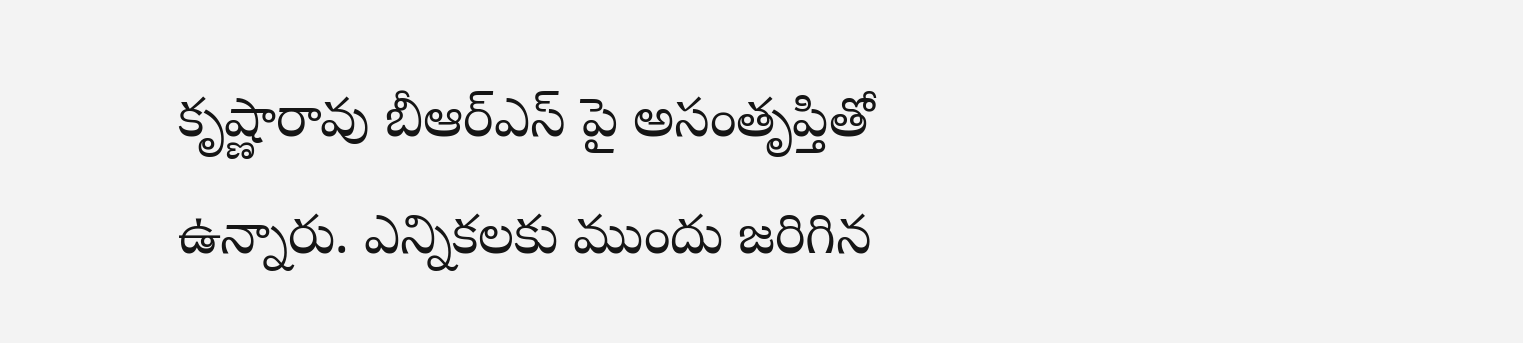కృష్ణారావు బీఆర్ఎస్ పై అసంతృప్తితో ఉన్నారు. ఎన్నికలకు ముందు జరిగిన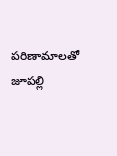పరిణామాలతో జూపల్లి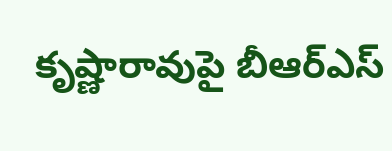కృష్ణారావుపై బీఆర్ఎస్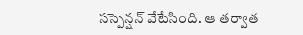సస్పెన్షన్ వేటేసింది. ఆ తర్వాత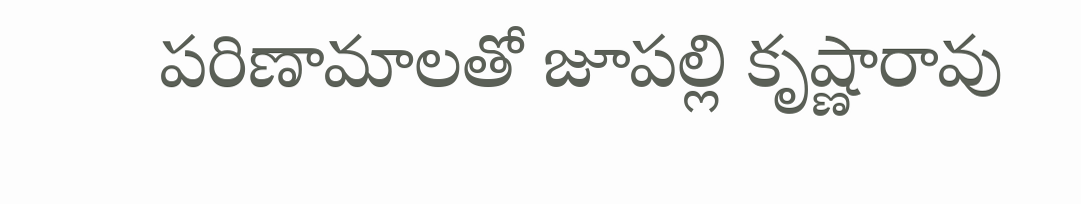పరిణామాలతో జూపల్లి కృష్ణారావు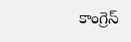కాంగ్రెస్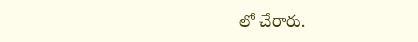లో చేరారు.